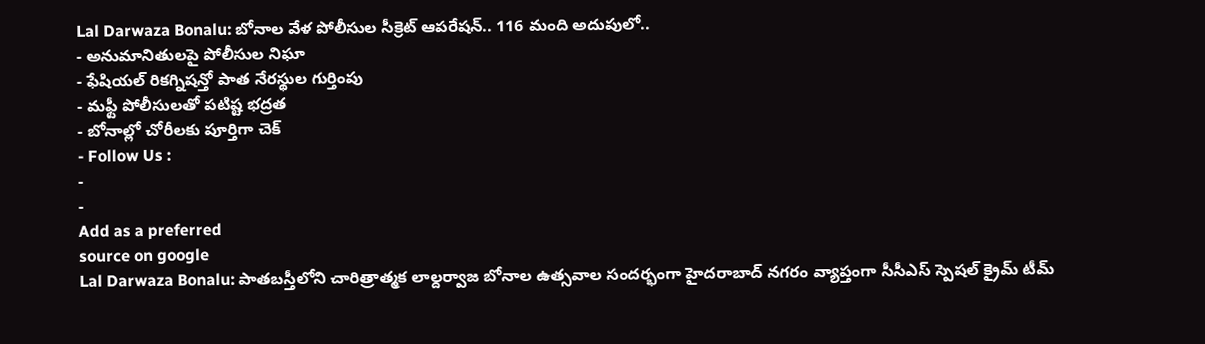Lal Darwaza Bonalu: బోనాల వేళ పోలీసుల సీక్రెట్ ఆపరేషన్.. 116 మంది అదుపులో..
- అనుమానితులపై పోలీసుల నిఘా
- ఫేషియల్ రికగ్నిషన్తో పాత నేరస్థుల గుర్తింపు
- మఫ్టీ పోలీసులతో పటిష్ట భద్రత
- బోనాల్లో చోరీలకు పూర్తిగా చెక్
- Follow Us :
-
-
Add as a preferred
source on google
Lal Darwaza Bonalu: పాతబస్తీలోని చారిత్రాత్మక లాల్దర్వాజ బోనాల ఉత్సవాల సందర్భంగా హైదరాబాద్ నగరం వ్యాప్తంగా సీసీఎస్ స్పెషల్ క్రైమ్ టీమ్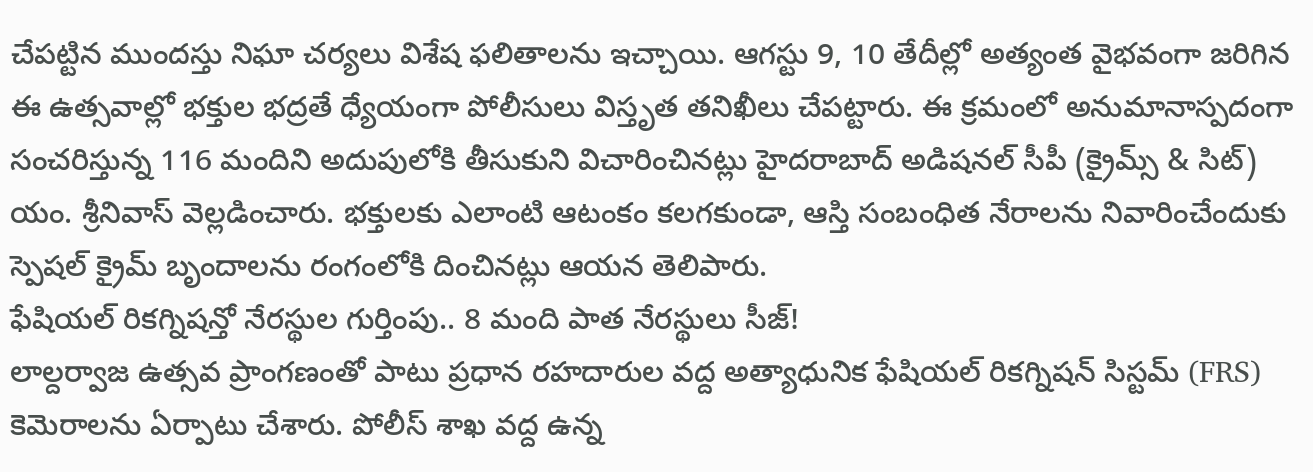చేపట్టిన ముందస్తు నిఘా చర్యలు విశేష ఫలితాలను ఇచ్చాయి. ఆగస్టు 9, 10 తేదీల్లో అత్యంత వైభవంగా జరిగిన ఈ ఉత్సవాల్లో భక్తుల భద్రతే ధ్యేయంగా పోలీసులు విస్తృత తనిఖీలు చేపట్టారు. ఈ క్రమంలో అనుమానాస్పదంగా సంచరిస్తున్న 116 మందిని అదుపులోకి తీసుకుని విచారించినట్లు హైదరాబాద్ అడిషనల్ సీపీ (క్రైమ్స్ & సిట్) యం. శ్రీనివాస్ వెల్లడించారు. భక్తులకు ఎలాంటి ఆటంకం కలగకుండా, ఆస్తి సంబంధిత నేరాలను నివారించేందుకు స్పెషల్ క్రైమ్ బృందాలను రంగంలోకి దించినట్లు ఆయన తెలిపారు.
ఫేషియల్ రికగ్నిషన్తో నేరస్థుల గుర్తింపు.. 8 మంది పాత నేరస్థులు సీజ్!
లాల్దర్వాజ ఉత్సవ ప్రాంగణంతో పాటు ప్రధాన రహదారుల వద్ద అత్యాధునిక ఫేషియల్ రికగ్నిషన్ సిస్టమ్ (FRS) కెమెరాలను ఏర్పాటు చేశారు. పోలీస్ శాఖ వద్ద ఉన్న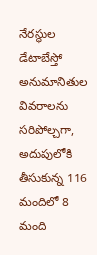నేరస్థుల డేటాబేస్తో అనుమానితుల వివరాలను సరిపోల్చగా, అదుపులోకి తీసుకున్న 116 మందిలో 8 మంది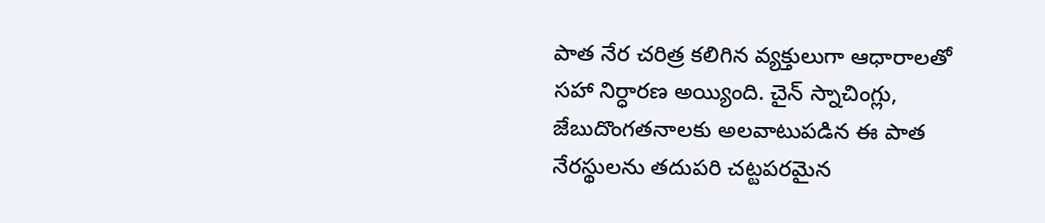పాత నేర చరిత్ర కలిగిన వ్యక్తులుగా ఆధారాలతో సహా నిర్ధారణ అయ్యింది. చైన్ స్నాచింగ్లు, జేబుదొంగతనాలకు అలవాటుపడిన ఈ పాత నేరస్థులను తదుపరి చట్టపరమైన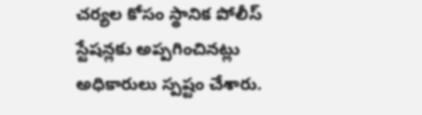చర్యల కోసం స్థానిక పోలీస్ స్టేషన్లకు అప్పగించినట్లు అధికారులు స్పష్టం చేశారు.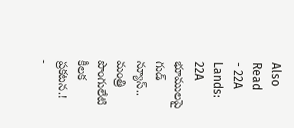Also Read
- 22A Lands: 22A భూములపై గుడ్ న్యూస్.. మంత్రి పొంగులేటి కీలక ప్రకటన.!
-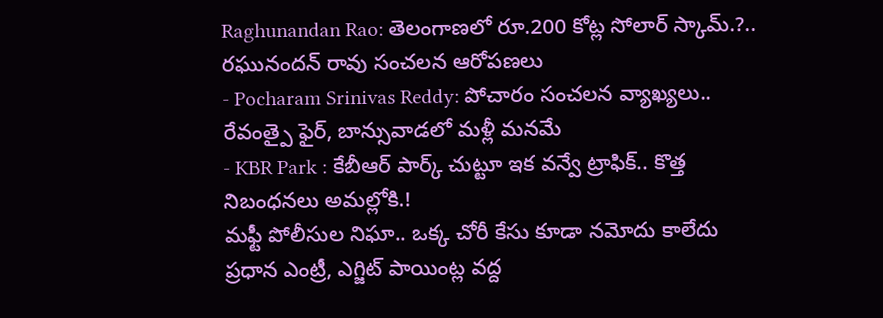Raghunandan Rao: తెలంగాణలో రూ.200 కోట్ల సోలార్ స్కామ్.?.. రఘునందన్ రావు సంచలన ఆరోపణలు
- Pocharam Srinivas Reddy: పోచారం సంచలన వ్యాఖ్యలు.. రేవంత్పై ఫైర్, బాన్సువాడలో మళ్లీ మనమే
- KBR Park : కేబీఆర్ పార్క్ చుట్టూ ఇక వన్వే ట్రాఫిక్.. కొత్త నిబంధనలు అమల్లోకి.!
మఫ్టీ పోలీసుల నిఘా.. ఒక్క చోరీ కేసు కూడా నమోదు కాలేదు
ప్రధాన ఎంట్రీ, ఎగ్జిట్ పాయింట్ల వద్ద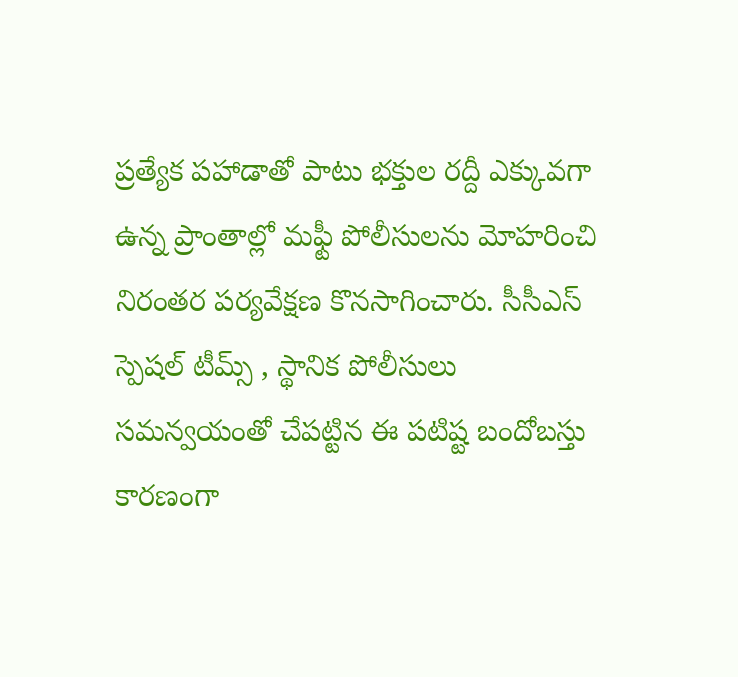ప్రత్యేక పహాడాతో పాటు భక్తుల రద్దీ ఎక్కువగా ఉన్న ప్రాంతాల్లో మఫ్టీ పోలీసులను మోహరించి నిరంతర పర్యవేక్షణ కొనసాగించారు. సీసీఎస్ స్పెషల్ టీమ్స్ , స్థానిక పోలీసులు సమన్వయంతో చేపట్టిన ఈ పటిష్ట బందోబస్తు కారణంగా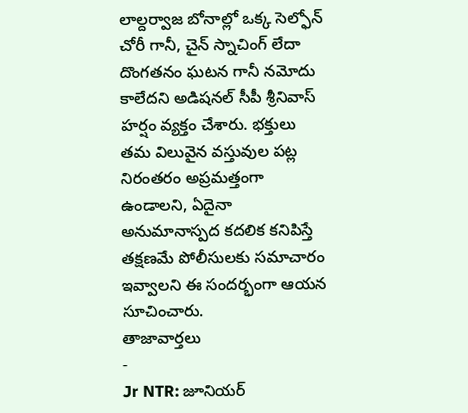లాల్దర్వాజ బోనాల్లో ఒక్క సెల్ఫోన్ చోరీ గానీ, చైన్ స్నాచింగ్ లేదా దొంగతనం ఘటన గానీ నమోదు కాలేదని అడిషనల్ సీపీ శ్రీనివాస్ హర్షం వ్యక్తం చేశారు. భక్తులు తమ విలువైన వస్తువుల పట్ల నిరంతరం అప్రమత్తంగా ఉండాలని, ఏదైనా అనుమానాస్పద కదలిక కనిపిస్తే తక్షణమే పోలీసులకు సమాచారం ఇవ్వాలని ఈ సందర్భంగా ఆయన సూచించారు.
తాజావార్తలు
-
Jr NTR: జూనియర్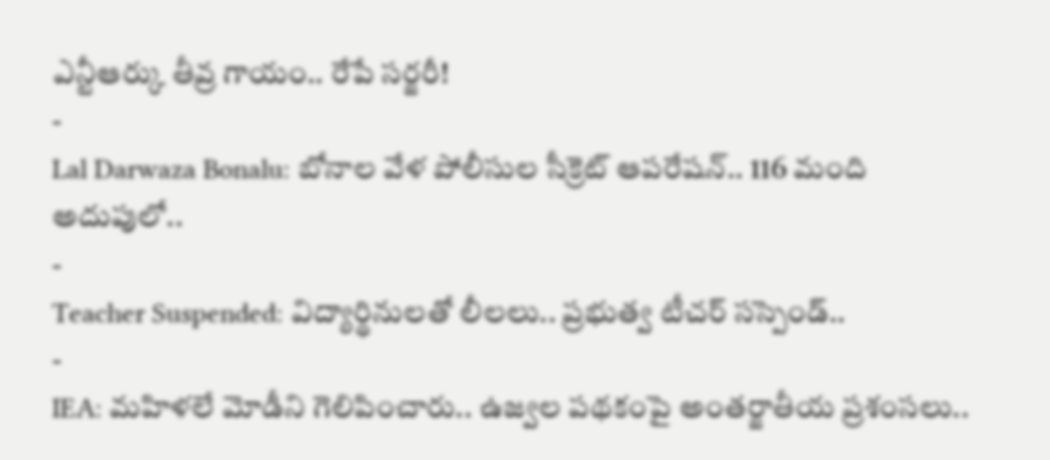ఎన్టీఆర్కు తీవ్ర గాయం.. రేపే సర్జరీ!
-
Lal Darwaza Bonalu: బోనాల వేళ పోలీసుల సీక్రెట్ ఆపరేషన్.. 116 మంది అదుపులో..
-
Teacher Suspended: విద్యార్థినులతో లీలలు.. ప్రభుత్వ టీచర్ సస్పెండ్..
-
IEA: మహిళలే మోడీని గెలిపించారు.. ఉజ్వల పథకంపై అంతర్జాతీయ ప్రశంసలు..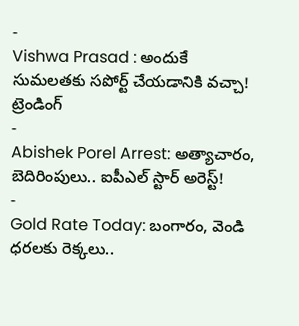-
Vishwa Prasad : అందుకే సుమలతకు సపోర్ట్ చేయడానికి వచ్చా!
ట్రెండింగ్
-
Abishek Porel Arrest: అత్యాచారం, బెదిరింపులు.. ఐపీఎల్ స్టార్ అరెస్ట్!
-
Gold Rate Today: బంగారం, వెండి ధరలకు రెక్కలు..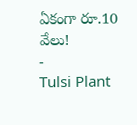ఏకంగా రూ.10 వేలు!
-
Tulsi Plant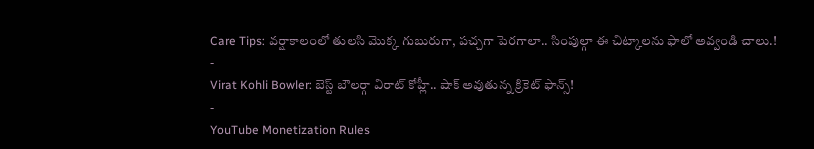Care Tips: వర్షాకాలంలో తులసి మొక్క గుబురుగా, పచ్చగా పెరగాలా.. సింపుల్గా ఈ చిట్కాలను ఫాలో అవ్వండి చాలు.!
-
Virat Kohli Bowler: బెస్ట్ బౌలర్గా విరాట్ కోహ్లీ.. షాక్ అవుతున్న క్రికెట్ ఫాన్స్!
-
YouTube Monetization Rules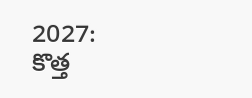2027: కొత్త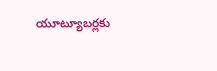యూట్యూబర్లకు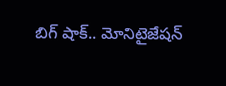బిగ్ షాక్.. మోనిటైజేషన్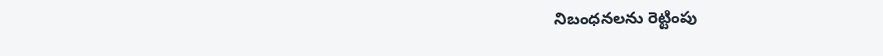నిబంధనలను రెట్టింపు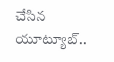చేసిన యూట్యూబ్..